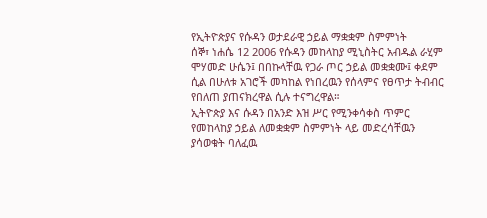የኢትዮጵያና የሱዳን ወታደራዊ ኃይል ማቋቋም ስምምነት
ሰኞ፣ ነሐሴ 12 2006 የሱዳን መከላከያ ሚኒስትር አብዱል ራሂም ሞሃመድ ሁሴን፤ በበኩላቸዉ የጋራ ጦር ኃይል መቋቋሙ፤ ቀደም ሲል በሁለቱ አገሮች መካከል የነበረዉን የሰላምና የፀጥታ ትብብር የበለጠ ያጠናክረዋል ሲሉ ተናግረዋል።
ኢትዮጵያ እና ሱዳን በአንድ እዝ ሥር የሚንቀሳቀስ ጥምር የመከላከያ ኃይል ለመቋቋም ስምምነት ላይ መድረሳቸዉን ያሳወቁት ባለፈዉ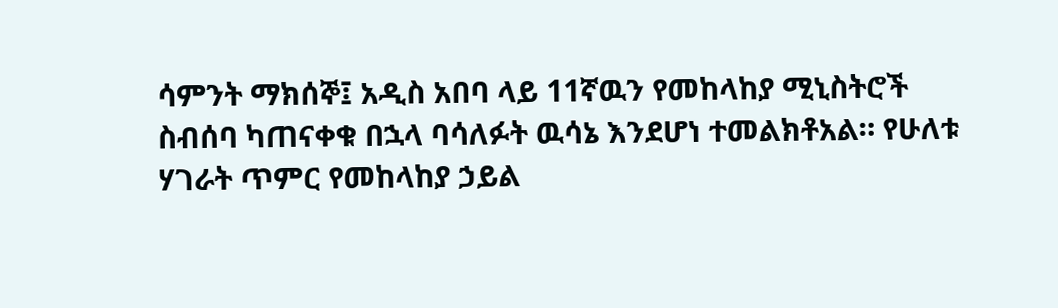ሳምንት ማክሰኞ፤ አዲስ አበባ ላይ 11ኛዉን የመከላከያ ሚኒስትሮች ስብሰባ ካጠናቀቁ በኋላ ባሳለፉት ዉሳኔ እንደሆነ ተመልክቶአል። የሁለቱ ሃገራት ጥምር የመከላከያ ኃይል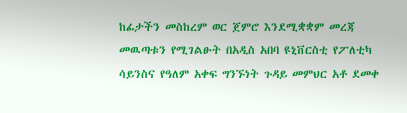ከፊታችን መስከረም ወር ጀምሮ እንደሚቋቋም መረጃ መዉጣቱን የሚገልፁት በአዲስ አበባ ዩኒቨርስቲ የፖለቲካ ሳይንስና የዓለም አቀፍ ግንኙነት ጉዳይ መምህር አቶ ደመቀ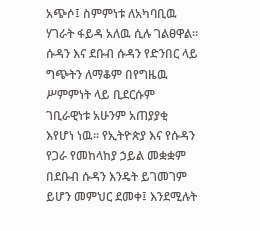አጭሶ፤ ስምምነቱ ለአካባቢዉ ሃገራት ፋይዳ አለዉ ሲሉ ገልፀዋል።
ሱዳን እና ደቡብ ሱዳን የድንበር ላይ ግጭትን ለማቆም በየግዜዉ ሥምምነት ላይ ቢደርሱም ገቢራዊነቱ አሁንም አጠያያቂ እየሆነ ነዉ። የኢትዮጵያ እና የሱዳን የጋራ የመከላከያ ኃይል መቋቋም በደቡብ ሱዳን እንዴት ይገመገም ይሆን መምህር ደመቀ፤ እንደሚሉት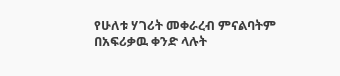የሁለቱ ሃገሪት መቀራረብ ምናልባትም በአፍሪቃዉ ቀንድ ላሉት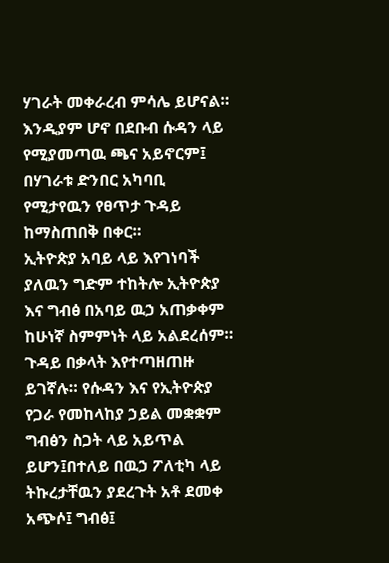ሃገራት መቀራረብ ምሳሌ ይሆናል። እንዲያም ሆኖ በደቡብ ሱዳን ላይ የሚያመጣዉ ጫና አይኖርም፤ በሃገራቱ ድንበር አካባቢ የሚታየዉን የፀጥታ ጉዳይ ከማስጠበቅ በቀር።
ኢትዮጵያ አባይ ላይ እየገነባች ያለዉን ግድም ተከትሎ ኢትዮጵያ እና ግብፅ በአባይ ዉኃ አጠቃቀም ከሁነኛ ስምምነት ላይ አልደረሰም። ጉዳይ በቃላት እየተጣዘጠዙ ይገኛሉ። የሱዳን እና የኢትዮጵያ የጋራ የመከላከያ ኃይል መቋቋም ግብፅን ስጋት ላይ አይጥል ይሆን፤በተለይ በዉኃ ፖለቲካ ላይ ትኩረታቸዉን ያደረጉት አቶ ደመቀ አጭሶ፤ ግብፅ፤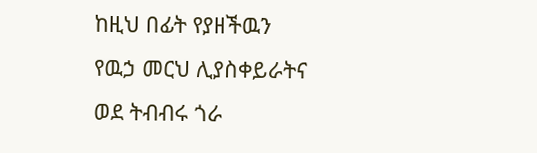ከዚህ በፊት የያዘችዉን የዉኃ መርህ ሊያስቀይራትና ወደ ትብብሩ ጎራ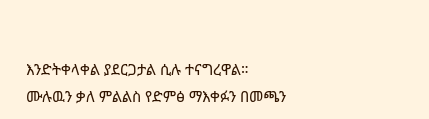እንድትቀላቀል ያደርጋታል ሲሉ ተናግረዋል።
ሙሉዉን ቃለ ምልልስ የድምፅ ማእቀፉን በመጫን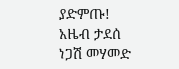ያድምጡ!
አዜብ ታደሰ
ነጋሽ መሃመድ